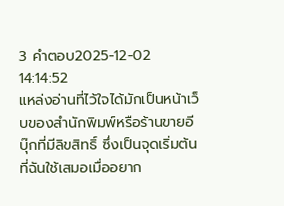3 คำตอบ2025-12-02 14:14:52
แหล่งอ่านที่ไว้ใจได้มักเป็นหน้าเว็บของสำนักพิมพ์หรือร้านขายอีบุ๊กที่มีลิขสิทธิ์ ซึ่งเป็นจุดเริ่มต้นที่ฉันใช้เสมอเมื่ออยาก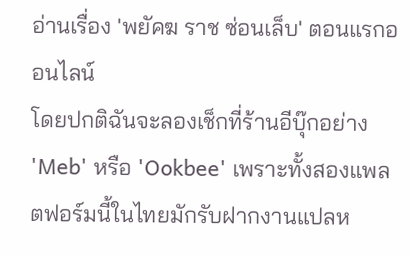อ่านเรื่อง 'พยัคฆ ราช ซ่อนเล็บ' ตอนแรกออนไลน์
โดยปกติฉันจะลองเช็กที่ร้านอีบุ๊กอย่าง 'Meb' หรือ 'Ookbee' เพราะทั้งสองแพลตฟอร์มนี้ในไทยมักรับฝากงานแปลห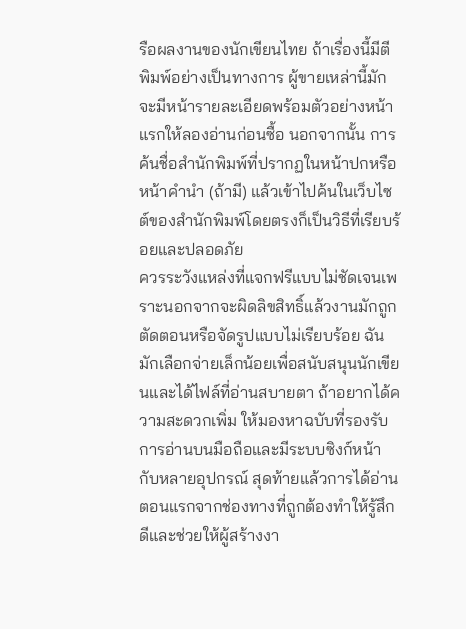รือผลงานของนักเขียนไทย ถ้าเรื่องนี้มีตีพิมพ์อย่างเป็นทางการ ผู้ขายเหล่านี้มักจะมีหน้ารายละเอียดพร้อมตัวอย่างหน้าแรกให้ลองอ่านก่อนซื้อ นอกจากนั้น การค้นชื่อสำนักพิมพ์ที่ปรากฏในหน้าปกหรือหน้าคำนำ (ถ้ามี) แล้วเข้าไปค้นในเว็บไซต์ของสำนักพิมพ์โดยตรงก็เป็นวิธีที่เรียบร้อยและปลอดภัย
ควรระวังแหล่งที่แจกฟรีแบบไม่ชัดเจนเพราะนอกจากจะผิดลิขสิทธิ์แล้วงานมักถูกตัดตอนหรือจัดรูปแบบไม่เรียบร้อย ฉันมักเลือกจ่ายเล็กน้อยเพื่อสนับสนุนนักเขียนและได้ไฟล์ที่อ่านสบายตา ถ้าอยากได้ความสะดวกเพิ่ม ให้มองหาฉบับที่รองรับการอ่านบนมือถือและมีระบบซิงก์หน้ากับหลายอุปกรณ์ สุดท้ายแล้วการได้อ่านตอนแรกจากช่องทางที่ถูกต้องทำให้รู้สึกดีและช่วยให้ผู้สร้างงา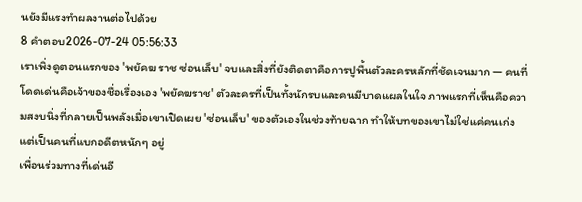นยังมีแรงทำผลงานต่อไปด้วย
8 คำตอบ2026-07-24 05:56:33
เราเพิ่งดูตอนแรกของ 'พยัคฆ ราช ซ่อนเล็บ' จบและสิ่งที่ยังติดตาคือการปูพื้นตัวละครหลักที่ชัดเจนมาก — คนที่โดดเด่นคือเจ้าของชื่อเรื่องเอง 'พยัคฆราช' ตัวละครที่เป็นทั้งนักรบและคนมีบาดแผลในใจ ภาพแรกที่เห็นคือความสงบนิ่งที่กลายเป็นพลังเมื่อเขาเปิดเผย 'ซ่อนเล็บ' ของตัวเองในช่วงท้ายฉาก ทำให้บทของเขาไม่ใช่แค่คนเก่ง แต่เป็นคนที่แบกอดีตหนักๆ อยู่
เพื่อนร่วมทางที่เด่นอี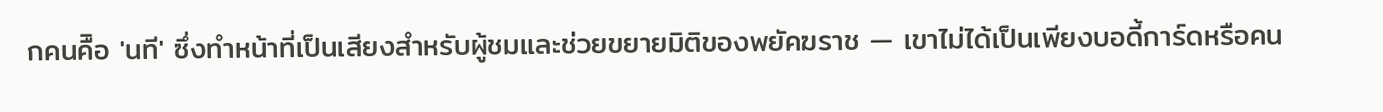กคนคืิอ 'นที' ซึ่งทำหน้าที่เป็นเสียงสำหรับผู้ชมและช่วยขยายมิติของพยัคฆราช — เขาไม่ได้เป็นเพียงบอดี้การ์ดหรือคน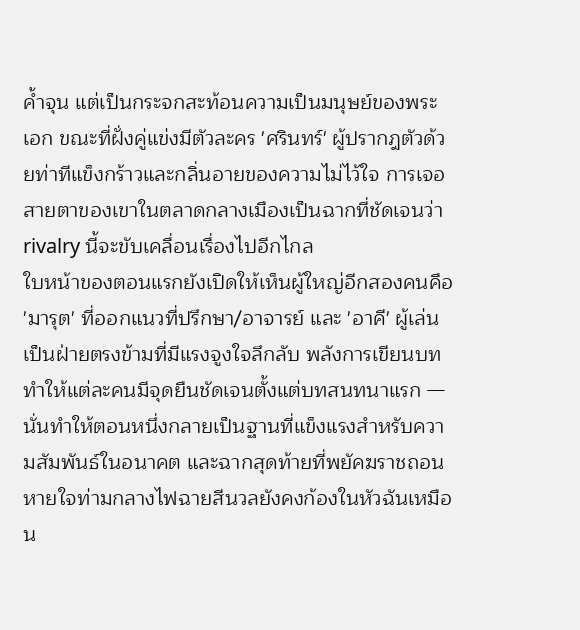ค้ำจุน แต่เป็นกระจกสะท้อนความเป็นมนุษย์ของพระเอก ขณะที่ฝั่งคู่แข่งมีตัวละคร 'ศรินทร์' ผู้ปรากฎตัวด้วยท่าทีแข็งกร้าวและกลิ่นอายของความไม่ไว้ใจ การเจอสายตาของเขาในตลาดกลางเมืองเป็นฉากที่ชัดเจนว่า rivalry นี้จะขับเคลื่อนเรื่องไปอีกไกล
ใบหน้าของตอนแรกยังเปิดให้เห็นผู้ใหญ่อีกสองคนคือ 'มารุต' ที่ออกแนวที่ปรึกษา/อาจารย์ และ 'อาคี' ผู้เล่นเป็นฝ่ายตรงข้ามที่มีแรงจูงใจลึกลับ พลังการเขียนบททำให้แต่ละคนมีจุดยืนชัดเจนตั้งแต่บทสนทนาแรก — นั่นทำให้ตอนหนึ่งกลายเป็นฐานที่แข็งแรงสำหรับความสัมพันธ์ในอนาคต และฉากสุดท้ายที่พยัคฆราชถอนหายใจท่ามกลางไฟฉายสีนวลยังคงก้องในหัวฉันเหมือน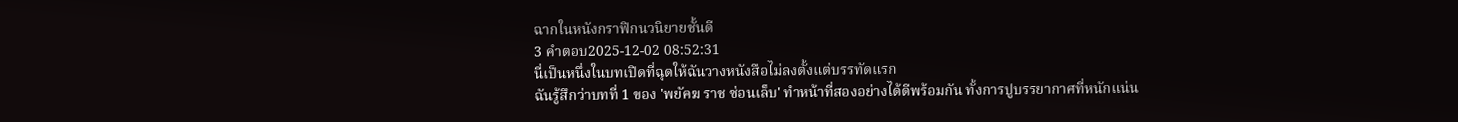ฉากในหนังกราฟิกนวนิยายชั้นดี
3 คำตอบ2025-12-02 08:52:31
นี่เป็นหนึ่งในบทเปิดที่ฉุดให้ฉันวางหนังสือไม่ลงตั้งแต่บรรทัดแรก
ฉันรู้สึกว่าบทที่ 1 ของ 'พยัคฆ ราช ซ่อนเล็บ' ทำหน้าที่สองอย่างได้ดีพร้อมกัน ทั้งการปูบรรยากาศที่หนักแน่น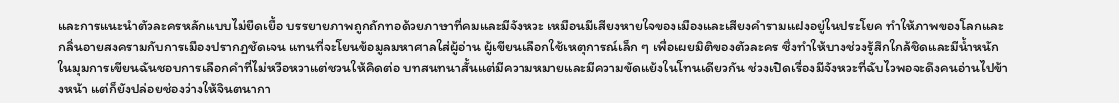และการแนะนำตัวละครหลักแบบไม่ยืดเยื้อ บรรยายภาพถูกถักทอด้วยภาษาที่คมและมีจังหวะ เหมือนมีเสียงหายใจของเมืองและเสียงคำรามแฝงอยู่ในประโยค ทำให้ภาพของโลกและกลิ่นอายสงครามกับการเมืองปรากฏชัดเจน แทนที่จะโยนข้อมูลมหาศาลใส่ผู้อ่าน ผู้เขียนเลือกใช้เหตุการณ์เล็ก ๆ เพื่อเผยมิติของตัวละคร ซึ่งทำให้บางช่วงรู้สึกใกล้ชิดและมีน้ำหนัก
ในมุมการเขียนฉันชอบการเลือกคำที่ไม่หวือหวาแต่ชวนให้คิดต่อ บทสนทนาสั้นแต่มีความหมายและมีความขัดแย้งในโทนเดียวกัน ช่วงเปิดเรื่องมีจังหวะที่ฉับไวพอจะดึงคนอ่านไปข้างหน้า แต่ก็ยังปล่อยช่องว่างให้จินตนากา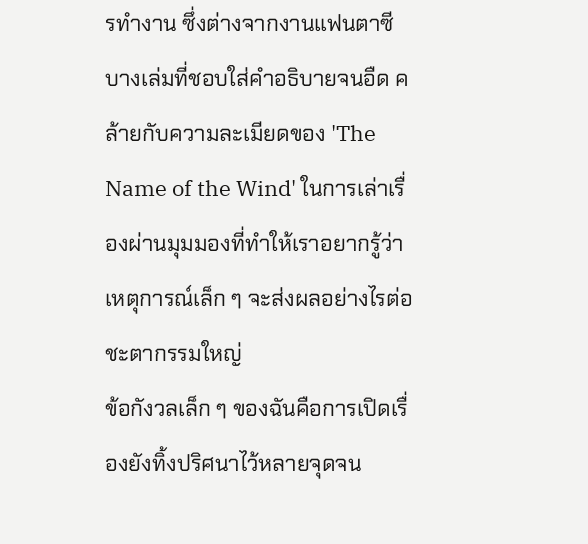รทำงาน ซึ่งต่างจากงานแฟนตาซีบางเล่มที่ชอบใส่คำอธิบายจนอืด คล้ายกับความละเมียดของ 'The Name of the Wind' ในการเล่าเรื่องผ่านมุมมองที่ทำให้เราอยากรู้ว่าเหตุการณ์เล็ก ๆ จะส่งผลอย่างไรต่อชะตากรรมใหญ่
ข้อกังวลเล็ก ๆ ของฉันคือการเปิดเรื่องยังทิ้งปริศนาไว้หลายจุดจน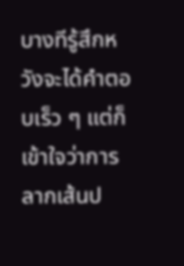บางทีรู้สึกหวังจะได้คำตอบเร็ว ๆ แต่ก็เข้าใจว่าการลากเส้นป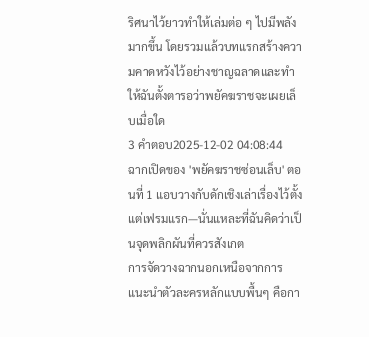ริศนาไว้ยาวทำให้เล่มต่อ ๆ ไปมีพลังมากขึ้น โดยรวมแล้วบทแรกสร้างความคาดหวังไว้อย่างชาญฉลาดและทำให้ฉันตั้งตารอว่าพยัคฆราชจะเผยเล็บเมื่อใด
3 คำตอบ2025-12-02 04:08:44
ฉากเปิดของ 'พยัคฆราชซ่อนเล็บ' ตอนที่ 1 แอบวางกับดักเชิงเล่าเรื่องไว้ตั้งแต่เฟรมแรก—นั่นแหละที่ฉันคิดว่าเป็นจุดพลิกผันที่ควรสังเกต
การจัดวางฉากนอกเหนือจากการแนะนำตัวละครหลักแบบพื้นๆ คือกา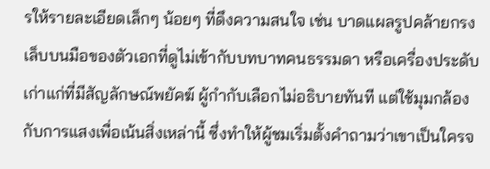รให้รายละเอียดเล็กๆ น้อยๆ ที่ดึงความสนใจ เช่น บาดแผลรูปคล้ายกรงเล็บบนมือของตัวเอกที่ดูไม่เข้ากับบทบาทคนธรรมดา หรือเครื่องประดับเก่าแก่ที่มีสัญลักษณ์พยัคฆ์ ผู้กำกับเลือกไม่อธิบายทันที แต่ใช้มุมกล้องกับการแสงเพื่อเน้นสิ่งเหล่านี้ ซึ่งทำให้ผู้ชมเริ่มตั้งคำถามว่าเขาเป็นใครจ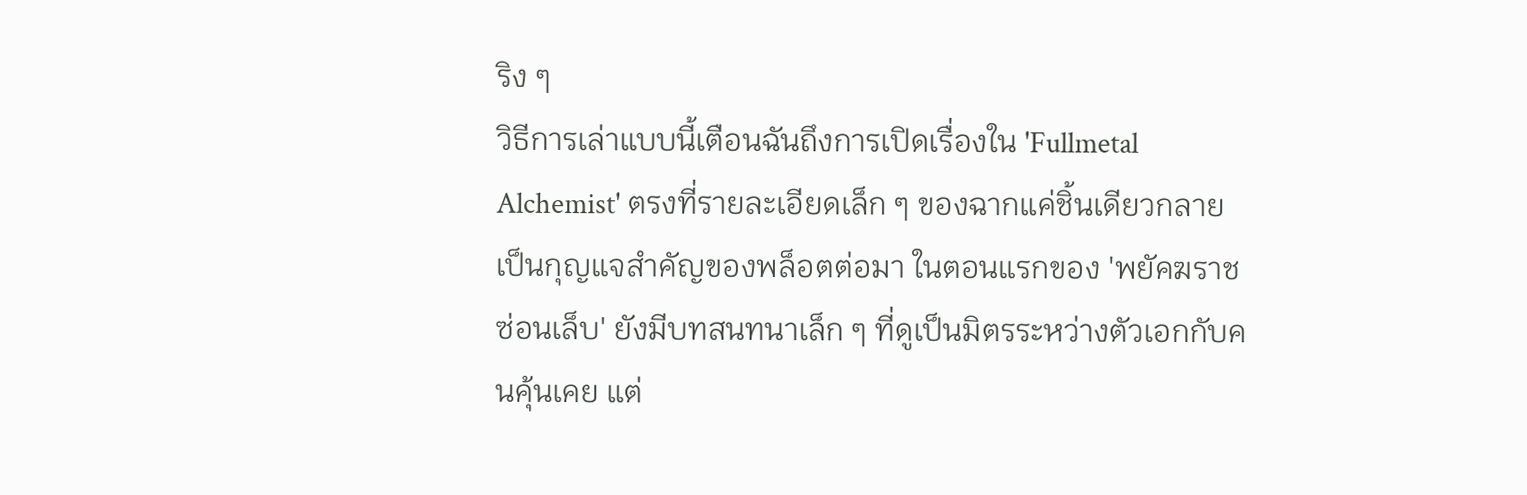ริง ๆ
วิธีการเล่าแบบนี้เตือนฉันถึงการเปิดเรื่องใน 'Fullmetal Alchemist' ตรงที่รายละเอียดเล็ก ๆ ของฉากแค่ชิ้นเดียวกลายเป็นกุญแจสำคัญของพล็อตต่อมา ในตอนแรกของ 'พยัคฆราชซ่อนเล็บ' ยังมีบทสนทนาเล็ก ๆ ที่ดูเป็นมิตรระหว่างตัวเอกกับคนคุ้นเคย แต่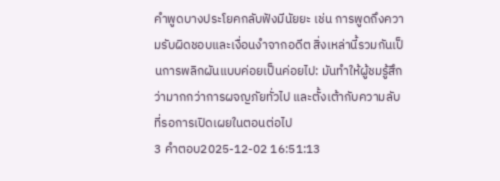คำพูดบางประโยคกลับฟังมีนัยยะ เช่น การพูดถึงความรับผิดชอบและเงื่อนงำจากอดีต สิ่งเหล่านี้รวมกันเป็นการพลิกผันแบบค่อยเป็นค่อยไป: มันทำให้ผู้ชมรู้สึกว่ามากกว่าการผจญภัยทั่วไป และตั้งเต้ากับความลับที่รอการเปิดเผยในตอนต่อไป
3 คำตอบ2025-12-02 16:51:13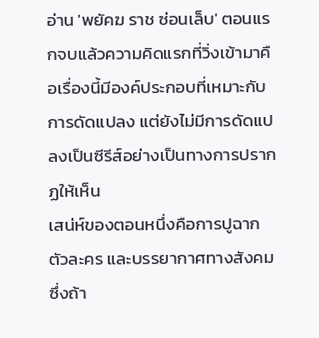อ่าน 'พยัคฆ ราช ซ่อนเล็บ' ตอนแรกจบแล้วความคิดแรกที่วิ่งเข้ามาคือเรื่องนี้มีองค์ประกอบที่เหมาะกับการดัดแปลง แต่ยังไม่มีการดัดแปลงเป็นซีรีส์อย่างเป็นทางการปรากฏให้เห็น
เสน่ห์ของตอนหนึ่งคือการปูฉาก ตัวละคร และบรรยากาศทางสังคมซึ่งถ้า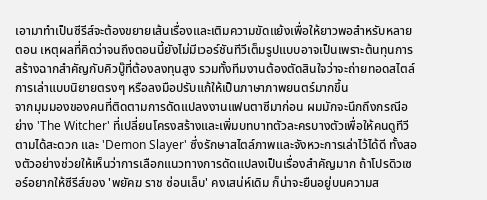เอามาทำเป็นซีรีส์จะต้องขยายเส้นเรื่องและเติมความขัดแย้งเพื่อให้ยาวพอสำหรับหลายตอน เหตุผลที่คิดว่าจนถึงตอนนี้ยังไม่มีเวอร์ชันทีวีเต็มรูปแบบอาจเป็นเพราะต้นทุนการสร้างฉากสำคัญกับคิวบู๊ที่ต้องลงทุนสูง รวมทั้งทีมงานต้องตัดสินใจว่าจะถ่ายทอดสไตล์การเล่าแบบนิยายตรงๆ หรือลงมือปรับแก้ให้เป็นภาษาภาพยนตร์มากขึ้น
จากมุมมองของคนที่ติดตามการดัดแปลงงานแฟนตาซีมาก่อน ผมมักจะนึกถึงกรณีอย่าง 'The Witcher' ที่เปลี่ยนโครงสร้างและเพิ่มบทบาทตัวละครบางตัวเพื่อให้คนดูทีวีตามได้สะดวก และ 'Demon Slayer' ซึ่งรักษาสไตล์ภาพและจังหวะการเล่าไว้ได้ดี ทั้งสองตัวอย่างช่วยให้เห็นว่าการเลือกแนวทางการดัดแปลงเป็นเรื่องสำคัญมาก ถ้าโปรดิวเซอร์อยากให้ซีรีส์ของ 'พยัคฆ ราช ซ่อนเล็บ' คงเสน่ห์เดิม ก็น่าจะยืนอยู่บนความส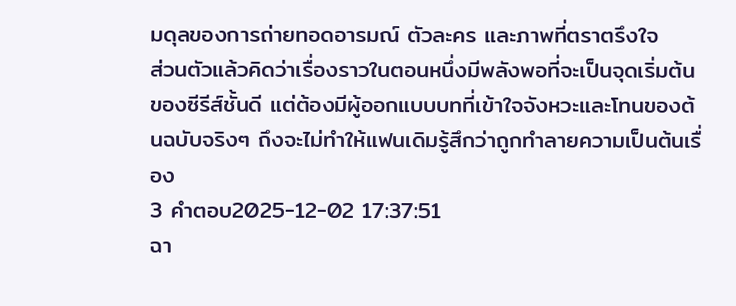มดุลของการถ่ายทอดอารมณ์ ตัวละคร และภาพที่ตราตรึงใจ
ส่วนตัวแล้วคิดว่าเรื่องราวในตอนหนึ่งมีพลังพอที่จะเป็นจุดเริ่มต้นของซีรีส์ชั้นดี แต่ต้องมีผู้ออกแบบบทที่เข้าใจจังหวะและโทนของต้นฉบับจริงๆ ถึงจะไม่ทำให้แฟนเดิมรู้สึกว่าถูกทำลายความเป็นต้นเรื่อง
3 คำตอบ2025-12-02 17:37:51
ฉา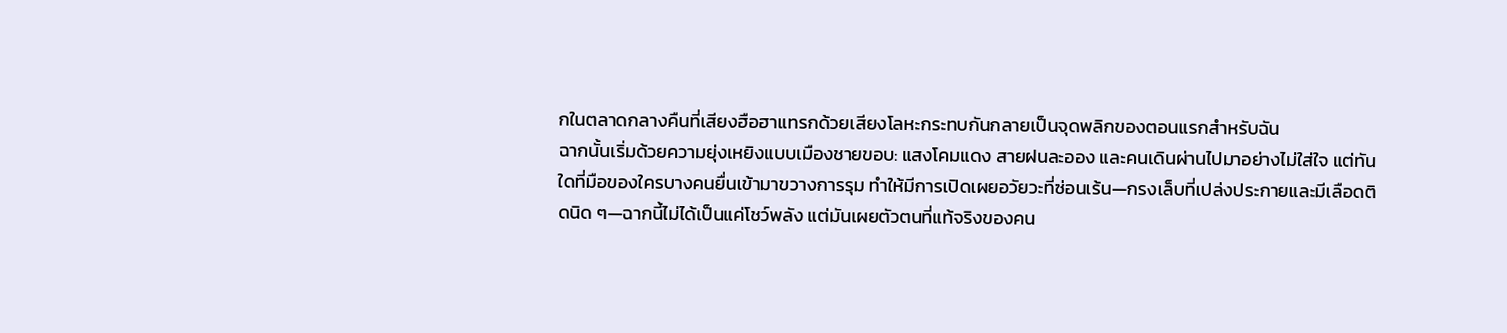กในตลาดกลางคืนที่เสียงฮือฮาแทรกด้วยเสียงโลหะกระทบกันกลายเป็นจุดพลิกของตอนแรกสำหรับฉัน
ฉากนั้นเริ่มด้วยความยุ่งเหยิงแบบเมืองชายขอบ: แสงโคมแดง สายฝนละออง และคนเดินผ่านไปมาอย่างไม่ใส่ใจ แต่ทันใดที่มือของใครบางคนยื่นเข้ามาขวางการรุม ทำให้มีการเปิดเผยอวัยวะที่ซ่อนเร้น—กรงเล็บที่เปล่งประกายและมีเลือดติดนิด ๆ—ฉากนี้ไม่ได้เป็นแค่โชว์พลัง แต่มันเผยตัวตนที่แท้จริงของคน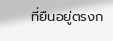ที่ยืนอยู่ตรงก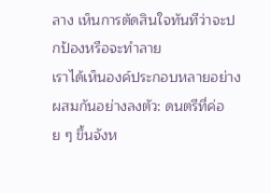ลาง เห็นการตัดสินใจทันทีว่าจะปกป้องหรือจะทำลาย
เราได้เห็นองค์ประกอบหลายอย่างผสมกันอย่างลงตัว: ดนตรีที่ค่อย ๆ ขึ้นจังห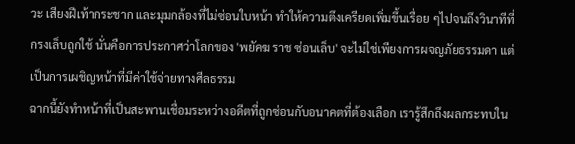วะ เสียงฝีเท้ากระชาก และมุมกล้องที่ไม่ซ่อนใบหน้า ทำให้ความตึงเครียดเพิ่มขึ้นเรื่อย ๆไปจนถึงวินาทีที่กรงเล็บถูกใช้ นั่นคือการประกาศว่าโลกของ 'พยัคฆ ราช ซ่อนเล็บ' จะไม่ใช่เพียงการผจญภัยธรรมดา แต่เป็นการเผชิญหน้าที่มีค่าใช้จ่ายทางศีลธรรม
ฉากนี้ยังทำหน้าที่เป็นสะพานเชื่อมระหว่างอดีตที่ถูกซ่อนกับอนาคตที่ต้องเลือก เรารู้สึกถึงผลกระทบใน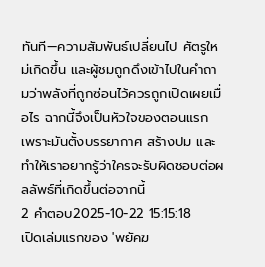ทันที—ความสัมพันธ์เปลี่ยนไป ศัตรูใหม่เกิดขึ้น และผู้ชมถูกดึงเข้าไปในคำถามว่าพลังที่ถูกซ่อนไว้ควรถูกเปิดเผยเมื่อไร ฉากนี้จึงเป็นหัวใจของตอนแรก เพราะมันตั้งบรรยากาศ สร้างปม และทำให้เราอยากรู้ว่าใครจะรับผิดชอบต่อผลลัพธ์ที่เกิดขึ้นต่อจากนี้
2 คำตอบ2025-10-22 15:15:18
เปิดเล่มแรกของ 'พยัคฆ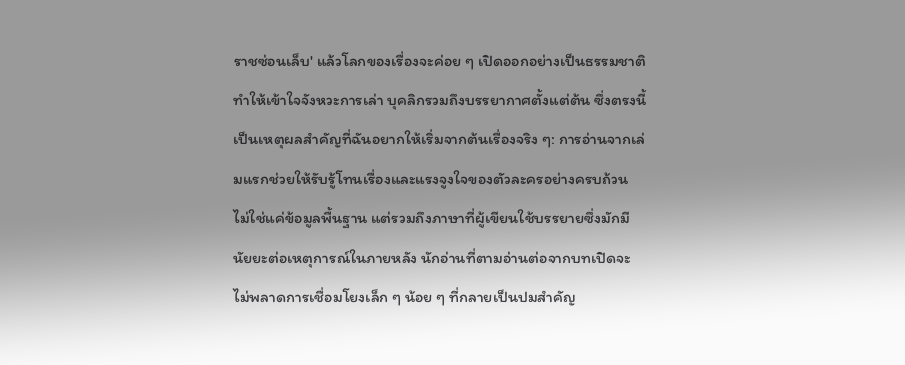ราชซ่อนเล็บ' แล้วโลกของเรื่องจะค่อย ๆ เปิดออกอย่างเป็นธรรมชาติ ทำให้เข้าใจจังหวะการเล่า บุคลิกรวมถึงบรรยากาศตั้งแต่ต้น ซึ่งตรงนี้เป็นเหตุผลสำคัญที่ฉันอยากให้เริ่มจากต้นเรื่องจริง ๆ: การอ่านจากเล่มแรกช่วยให้รับรู้โทนเรื่องและแรงจูงใจของตัวละครอย่างครบถ้วน ไม่ใช่แค่ข้อมูลพื้นฐาน แต่รวมถึงภาษาที่ผู้เขียนใช้บรรยายซึ่งมักมีนัยยะต่อเหตุการณ์ในภายหลัง นักอ่านที่ตามอ่านต่อจากบทเปิดจะไม่พลาดการเชื่อมโยงเล็ก ๆ น้อย ๆ ที่กลายเป็นปมสำคัญ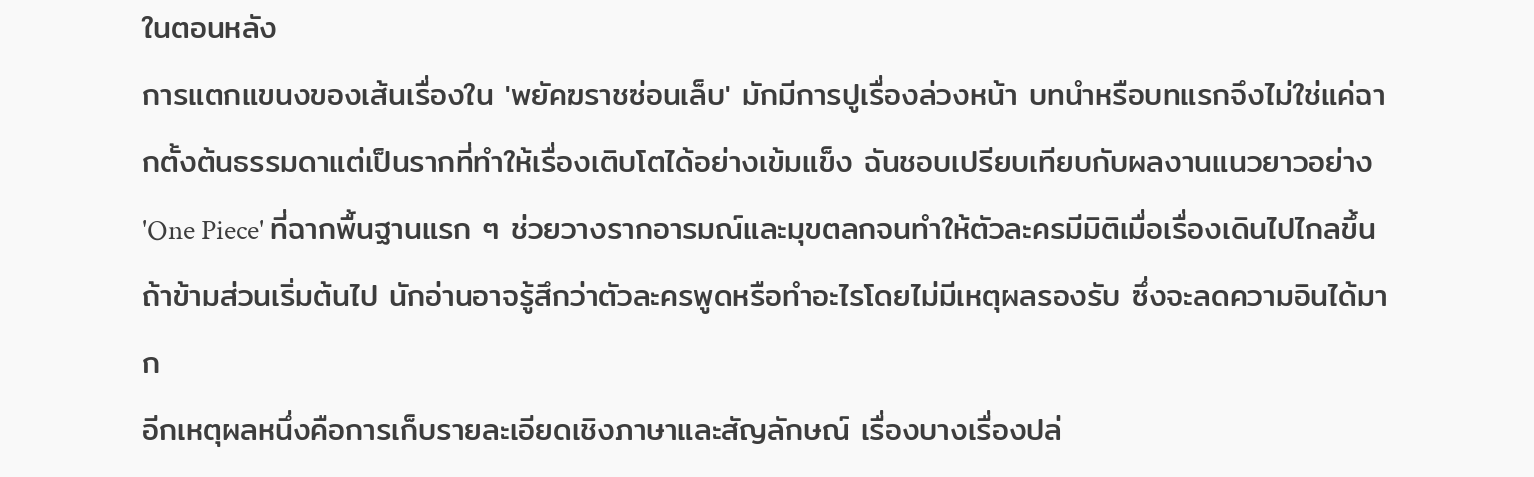ในตอนหลัง
การแตกแขนงของเส้นเรื่องใน 'พยัคฆราชซ่อนเล็บ' มักมีการปูเรื่องล่วงหน้า บทนำหรือบทแรกจึงไม่ใช่แค่ฉากตั้งต้นธรรมดาแต่เป็นรากที่ทำให้เรื่องเติบโตได้อย่างเข้มแข็ง ฉันชอบเปรียบเทียบกับผลงานแนวยาวอย่าง 'One Piece' ที่ฉากพื้นฐานแรก ๆ ช่วยวางรากอารมณ์และมุขตลกจนทำให้ตัวละครมีมิติเมื่อเรื่องเดินไปไกลขึ้น ถ้าข้ามส่วนเริ่มต้นไป นักอ่านอาจรู้สึกว่าตัวละครพูดหรือทำอะไรโดยไม่มีเหตุผลรองรับ ซึ่งจะลดความอินได้มาก
อีกเหตุผลหนึ่งคือการเก็บรายละเอียดเชิงภาษาและสัญลักษณ์ เรื่องบางเรื่องปล่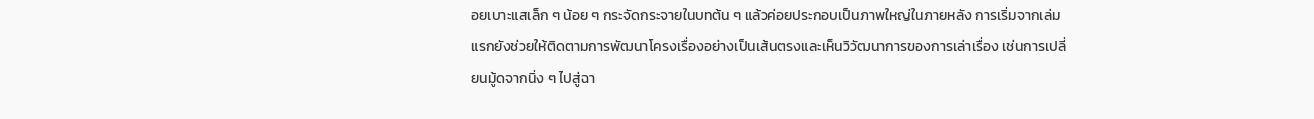อยเบาะแสเล็ก ๆ น้อย ๆ กระจัดกระจายในบทต้น ๆ แล้วค่อยประกอบเป็นภาพใหญ่ในภายหลัง การเริ่มจากเล่มแรกยังช่วยให้ติดตามการพัฒนาโครงเรื่องอย่างเป็นเส้นตรงและเห็นวิวัฒนาการของการเล่าเรื่อง เช่นการเปลี่ยนมู้ดจากนิ่ง ๆ ไปสู่ฉา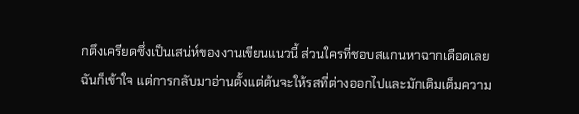กตึงเครียดซึ่งเป็นเสน่ห์ของงานเขียนแนวนี้ ส่วนใครที่ชอบสแกนหาฉากเดือดเลย ฉันก็เข้าใจ แต่การกลับมาอ่านตั้งแต่ต้นจะให้รสที่ต่างออกไปและมักเติมเต็มความ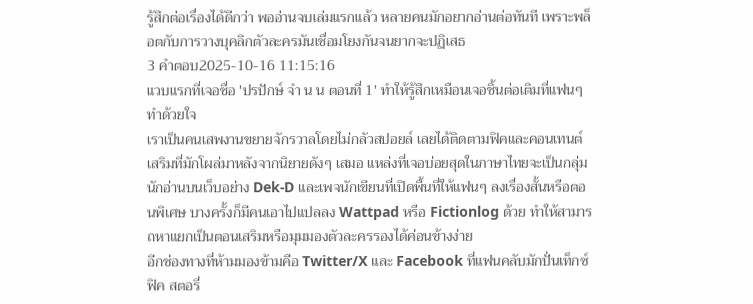รู้สึกต่อเรื่องได้ดีกว่า พออ่านจบเล่มแรกแล้ว หลายคนมักอยากอ่านต่อทันที เพราะพล็อตกับการวางบุคลิกตัวละครมันเชื่อมโยงกันจนยากจะปฏิเสธ
3 คำตอบ2025-10-16 11:15:16
แวบแรกที่เจอชื่อ 'ปรปักษ์ จํา น น ตอนที่ 1' ทำให้รู้สึกเหมือนเจอชิ้นต่อเติมที่แฟนๆ ทำด้วยใจ
เราเป็นคนเสพงานขยายจักรวาลโดยไม่กลัวสปอยล์ เลยได้ติดตามฟิคและคอนเทนต์เสริมที่มักโผล่มาหลังจากนิยายดังๆ เสมอ แหล่งที่เจอบ่อยสุดในภาษาไทยจะเป็นกลุ่มนักอ่านบนเว็บอย่าง Dek-D และเพจนักเขียนที่เปิดพื้นที่ให้แฟนๆ ลงเรื่องสั้นหรือตอนพิเศษ บางครั้งก็มีคนเอาไปแปลลง Wattpad หรือ Fictionlog ด้วย ทำให้สามารถหาแยกเป็นตอนเสริมหรือมุมมองตัวละครรองได้ค่อนข้างง่าย
อีกช่องทางที่ห้ามมองข้ามคือ Twitter/X และ Facebook ที่แฟนคลับมักปั่นเท็กซ์ฟิค สตอรี่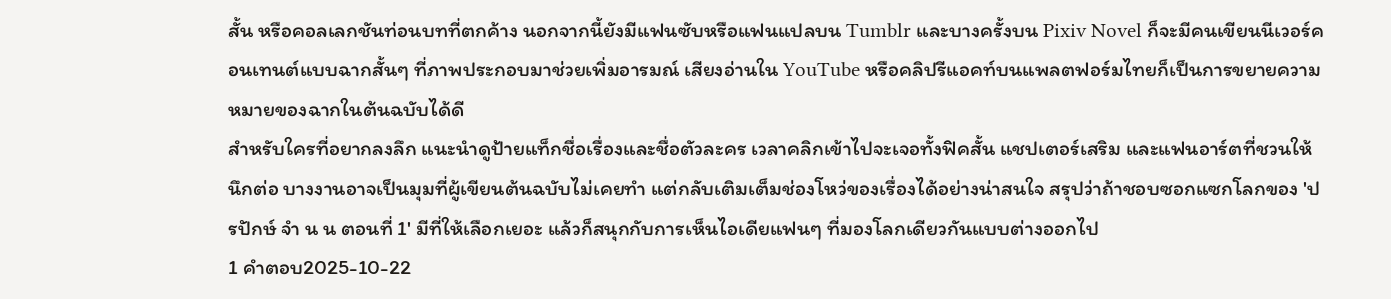สั้น หรือคอลเลกชันท่อนบทที่ตกค้าง นอกจากนี้ยังมีแฟนซับหรือแฟนแปลบน Tumblr และบางครั้งบน Pixiv Novel ก็จะมีคนเขียนนีเวอร์คอนเทนต์แบบฉากสั้นๆ ที่ภาพประกอบมาช่วยเพิ่มอารมณ์ เสียงอ่านใน YouTube หรือคลิปรีแอคท์บนแพลตฟอร์มไทยก็เป็นการขยายความหมายของฉากในต้นฉบับได้ดี
สำหรับใครที่อยากลงลึก แนะนำดูป้ายแท็กชื่อเรื่องและชื่อตัวละคร เวลาคลิกเข้าไปจะเจอทั้งฟิคสั้น แชปเตอร์เสริม และแฟนอาร์ตที่ชวนให้นึกต่อ บางงานอาจเป็นมุมที่ผู้เขียนต้นฉบับไม่เคยทำ แต่กลับเติมเต็มช่องโหว่ของเรื่องได้อย่างน่าสนใจ สรุปว่าถ้าชอบซอกแซกโลกของ 'ปรปักษ์ จํา น น ตอนที่ 1' มีที่ให้เลือกเยอะ แล้วก็สนุกกับการเห็นไอเดียแฟนๆ ที่มองโลกเดียวกันแบบต่างออกไป
1 คำตอบ2025-10-22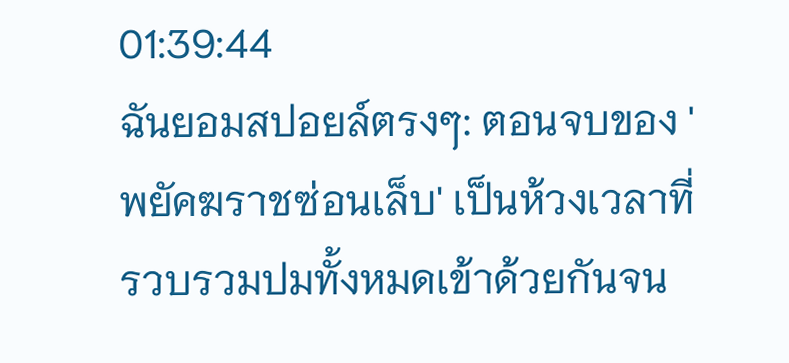01:39:44
ฉันยอมสปอยล์ตรงๆ: ตอนจบของ 'พยัคฆราชซ่อนเล็บ' เป็นห้วงเวลาที่รวบรวมปมทั้งหมดเข้าด้วยกันจน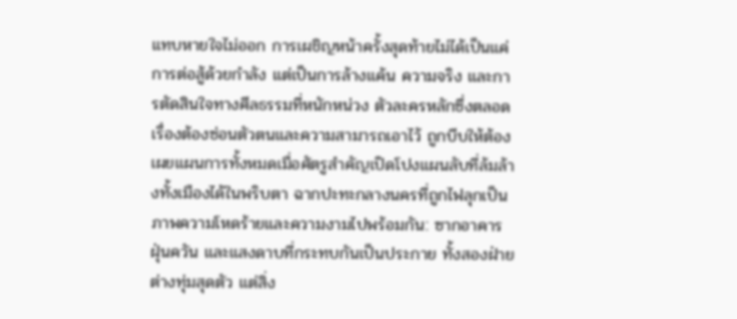แทบหายใจไม่ออก การเผชิญหน้าครั้งสุดท้ายไม่ได้เป็นแค่การต่อสู้ด้วยกำลัง แต่เป็นการล้างแค้น ความจริง และการตัดสินใจทางศีลธรรมที่หนักหน่วง ตัวละครหลักซึ่งตลอดเรื่องต้องซ่อนตัวตนและความสามารถเอาไว้ ถูกบีบให้ต้องเผยแผนการทั้งหมดเมื่อศัตรูสำคัญเปิดโปงแผนลับที่ล้มล้างทั้งเมืองได้ในพริบตา ฉากปะทะกลางนครที่ถูกไฟลุกเป็นภาพความโหดร้ายและความงามไปพร้อมกัน: ซากอาคาร ฝุ่นควัน และแสงดาบที่กระทบกันเป็นประกาย ทั้งสองฝ่ายต่างทุ่มสุดตัว แต่สิ่ง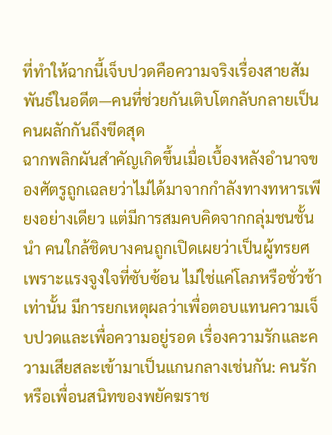ที่ทำให้ฉากนี้เจ็บปวดคือความจริงเรื่องสายสัมพันธ์ในอดีต—คนที่ช่วยกันเติบโตกลับกลายเป็นคนผลักกันถึงขีดสุด
ฉากพลิกผันสำคัญเกิดขึ้นเมื่อเบื้องหลังอำนาจของศัตรูถูกเฉลยว่าไม่ได้มาจากกำลังทางทหารเพียงอย่างเดียว แต่มีการสมคบคิดจากกลุ่มชนชั้นนำ คนใกล้ชิดบางคนถูกเปิดเผยว่าเป็นผู้ทรยศเพราะแรงจูงใจที่ซับซ้อน ไม่ใช่แค่โลภหรือชั่วช้าเท่านั้น มีการยกเหตุผลว่าเพื่อตอบแทนความเจ็บปวดและเพื่อความอยู่รอด เรื่องความรักและความเสียสละเข้ามาเป็นแกนกลางเช่นกัน: คนรักหรือเพื่อนสนิทของพยัคฆราช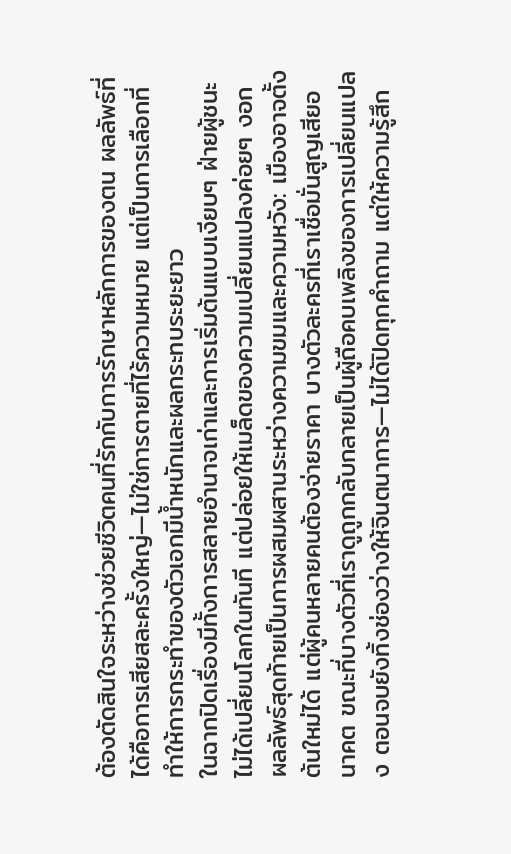ต้องตัดสินใจระหว่างช่วยชีวิตคนที่รักกับการรักษาหลักการของตน ผลลัพธ์ที่ได้คือการเสียสละครั้งใหญ่—ไม่ใช่การตายที่ไร้ความหมาย แต่เป็นการเลือกที่ทำให้การกระทำของตัวเอกมีน้ำหนักและผลกระทบระยะยาว
ในฉากปิดเรื่องมีทั้งการสลายอำนาจเก่าและการเริ่มต้นแบบเงียบๆ ฝ่ายผู้ชนะไม่ได้เปลี่ยนโลกในทันที แต่ปล่อยให้เมล็ดของความเปลี่ยนแปลงค่อยๆ งอก ผลลัพธ์สุดท้ายเป็นการผสมผสานระหว่างความขมและความหวัง: เมืองอาจตั้งต้นใหม่ได้ แต่ผู้คนหลายคนต้องจ่ายราคา บางตัวละครที่เราเชื่อมั่นสูญเสียอนาคต ขณะที่บางตัวที่เราดูถูกกลับกลายเป็นผู้ถือคบเพลิงของการเปลี่ยนแปลง ตอนจบยังทิ้งช่องว่างให้จินตนาการ—ไม่ได้ปิดทุกคำถาม แต่ให้ความรู้สึก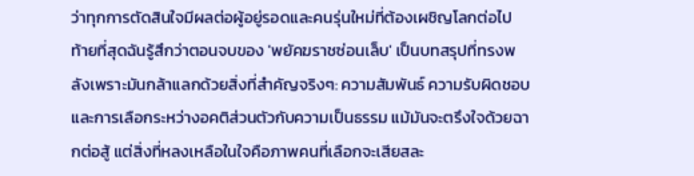ว่าทุกการตัดสินใจมีผลต่อผู้อยู่รอดและคนรุ่นใหม่ที่ต้องเผชิญโลกต่อไป
ท้ายที่สุดฉันรู้สึกว่าตอนจบของ 'พยัคฆราชซ่อนเล็บ' เป็นบทสรุปที่ทรงพลังเพราะมันกล้าแลกด้วยสิ่งที่สำคัญจริงๆ: ความสัมพันธ์ ความรับผิดชอบ และการเลือกระหว่างอคติส่วนตัวกับความเป็นธรรม แม้มันจะตรึงใจด้วยฉากต่อสู้ แต่สิ่งที่หลงเหลือในใจคือภาพคนที่เลือกจะเสียสละ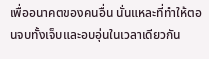เพื่ออนาคตของคนอื่น นั่นแหละที่ทำให้ตอนจบทั้งเจ็บและอบอุ่นในเวลาเดียวกัน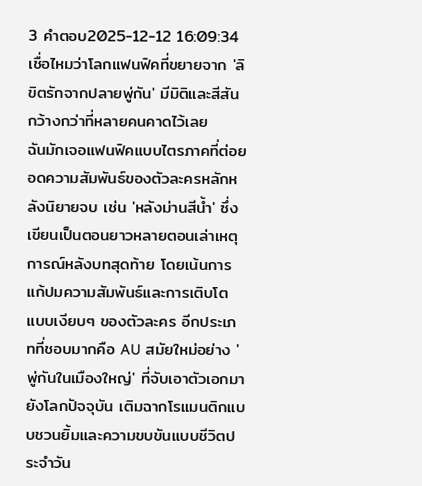3 คำตอบ2025-12-12 16:09:34
เชื่อไหมว่าโลกแฟนฟิคที่ขยายจาก 'ลิขิตรักจากปลายพู่กัน' มีมิติและสีสันกว้างกว่าที่หลายคนคาดไว้เลย
ฉันมักเจอแฟนฟิคแบบไตรภาคที่ต่อยอดความสัมพันธ์ของตัวละครหลักหลังนิยายจบ เช่น 'หลังม่านสีน้ำ' ซึ่งเขียนเป็นตอนยาวหลายตอนเล่าเหตุการณ์หลังบทสุดท้าย โดยเน้นการแก้ปมความสัมพันธ์และการเติบโตแบบเงียบๆ ของตัวละคร อีกประเภทที่ชอบมากคือ AU สมัยใหม่อย่าง 'พู่กันในเมืองใหญ่' ที่จับเอาตัวเอกมายังโลกปัจจุบัน เติมฉากโรแมนติกแบบชวนยิ้มและความขบขันแบบชีวิตประจำวัน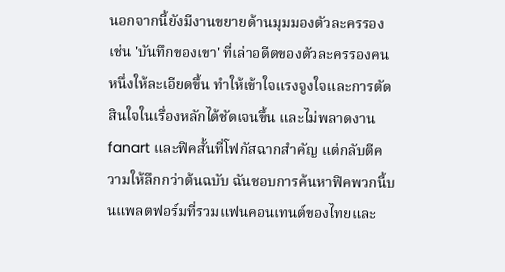นอกจากนี้ยังมีงานขยายด้านมุมมองตัวละครรอง เช่น 'บันทึกของเขา' ที่เล่าอดีตของตัวละครรองคนหนึ่งให้ละเอียดขึ้น ทำให้เข้าใจแรงจูงใจและการตัดสินใจในเรื่องหลักได้ชัดเจนขึ้น และไม่พลาดงาน fanart และฟิคสั้นที่โฟกัสฉากสำคัญ แต่กลับตีความให้ลึกกว่าต้นฉบับ ฉันชอบการค้นหาฟิคพวกนี้บนแพลตฟอร์มที่รวมแฟนคอนเทนต์ของไทยและ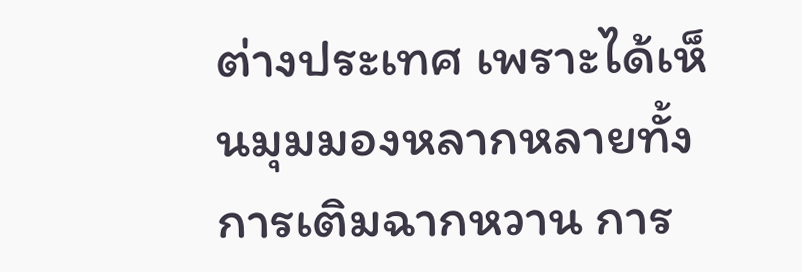ต่างประเทศ เพราะได้เห็นมุมมองหลากหลายทั้งการเติมฉากหวาน การ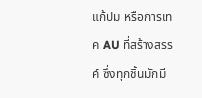แก้ปม หรือการเทค AU ที่สร้างสรรค์ ซึ่งทุกชิ้นมักมี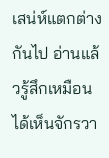เสน่ห์แตกต่างกันไป อ่านแล้วรู้สึกเหมือนได้เห็นจักรวา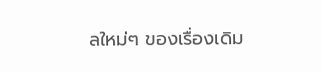ลใหม่ๆ ของเรื่องเดิม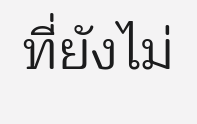ที่ยังไม่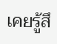เคยรู้สึ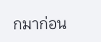กมาก่อน